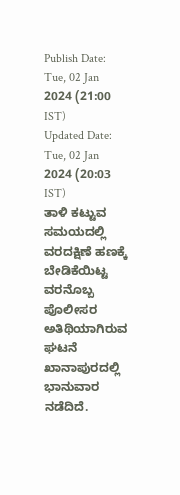Publish Date: Tue, 02 Jan 2024 (21:00 IST)
Updated Date: Tue, 02 Jan 2024 (20:03 IST)
ತಾಳಿ ಕಟ್ಟುವ ಸಮಯದಲ್ಲಿ ವರದಕ್ಷಿಣೆ ಹಣಕ್ಕೆ ಬೇಡಿಕೆಯಿಟ್ಟ ವರನೊಬ್ಬ ಪೊಲೀಸರ ಅತಿಥಿಯಾಗಿರುವ ಘಟನೆ ಖಾನಾಪುರದಲ್ಲಿ ಭಾನುವಾರ ನಡೆದಿದೆ.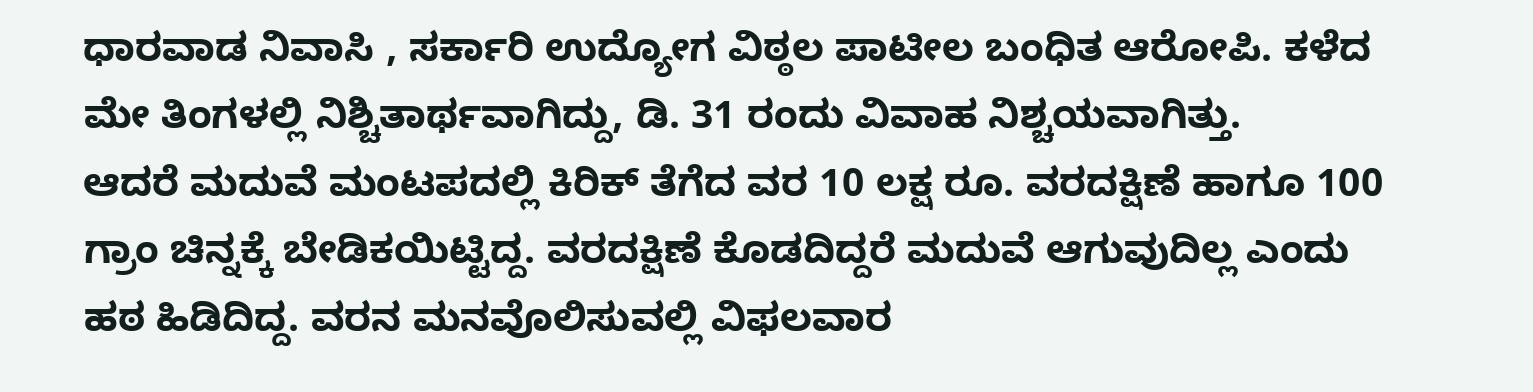ಧಾರವಾಡ ನಿವಾಸಿ , ಸರ್ಕಾರಿ ಉದ್ಯೋಗ ವಿಠ್ಠಲ ಪಾಟೀಲ ಬಂಧಿತ ಆರೋಪಿ. ಕಳೆದ ಮೇ ತಿಂಗಳಲ್ಲಿ ನಿಶ್ಚಿತಾರ್ಥವಾಗಿದ್ದು, ಡಿ. 31 ರಂದು ವಿವಾಹ ನಿಶ್ಚಯವಾಗಿತ್ತು.
ಆದರೆ ಮದುವೆ ಮಂಟಪದಲ್ಲಿ ಕಿರಿಕ್ ತೆಗೆದ ವರ 10 ಲಕ್ಷ ರೂ. ವರದಕ್ಷಿಣೆ ಹಾಗೂ 100 ಗ್ರಾಂ ಚಿನ್ನಕ್ಕೆ ಬೇಡಿಕಯಿಟ್ಟಿದ್ದ. ವರದಕ್ಷಿಣೆ ಕೊಡದಿದ್ದರೆ ಮದುವೆ ಆಗುವುದಿಲ್ಲ ಎಂದು ಹಠ ಹಿಡಿದಿದ್ದ. ವರನ ಮನವೊಲಿಸುವಲ್ಲಿ ವಿಫಲವಾರ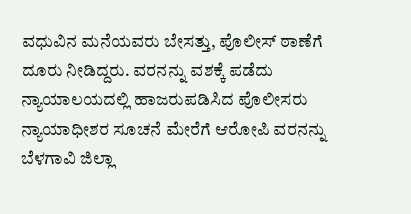ವಧುವಿನ ಮನೆಯವರು ಬೇಸತ್ತು, ಪೊಲೀಸ್ ಠಾಣೆಗೆ ದೂರು ನೀಡಿದ್ದರು. ವರನನ್ನು ವಶಕ್ಕೆ ಪಡೆದು ನ್ಯಾಯಾಲಯದಲ್ಲಿ ಹಾಜರುಪಡಿಸಿದ ಪೊಲೀಸರು ನ್ಯಾಯಾಧೀಶರ ಸೂಚನೆ ಮೇರೆಗೆ ಆರೋಪಿ ವರನನ್ನು ಬೆಳಗಾವಿ ಜಿಲ್ಲಾ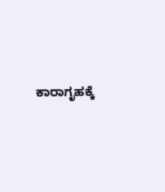ಕಾರಾಗೃಹಕ್ಕೆ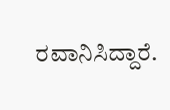ರವಾನಿಸಿದ್ದಾರೆ.